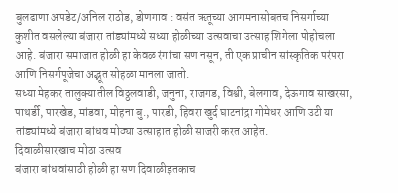बुलढाणा अपडेट/अनिल राठोड, डोणगाव : वसंत ऋतूच्या आगमनासोबतच निसर्गाच्या कुशीत वसलेल्या बंजारा तांड्यांमध्ये सध्या होळीच्या उत्सवाचा उत्साह शिगेला पोहोचला आहे. बंजारा समाजात होळी हा केवळ रंगांचा सण नसून, ती एक प्राचीन सांस्कृतिक परंपरा आणि निसर्गपूजेचा अद्भूत सोहळा मानला जातो.
सध्या मेहकर तालुक्यातील विठ्ठलवाडी, जनुना, राजगड, विश्वी, बेलगाव, देऊगाव साखरसा, पाथर्डी, पारखेड, मांडवा, मोहना बु., पारडी, हिवरा खुर्द घाटनांद्रा गोमेधर आणि उटी या तांड्यांमध्ये बंजारा बांधव मोठ्या उत्साहात होळी साजरी करत आहेत.
दिवाळीसारखाच मोठा उत्सव
बंजारा बांधवांसाठी होळी हा सण दिवाळीइतकाच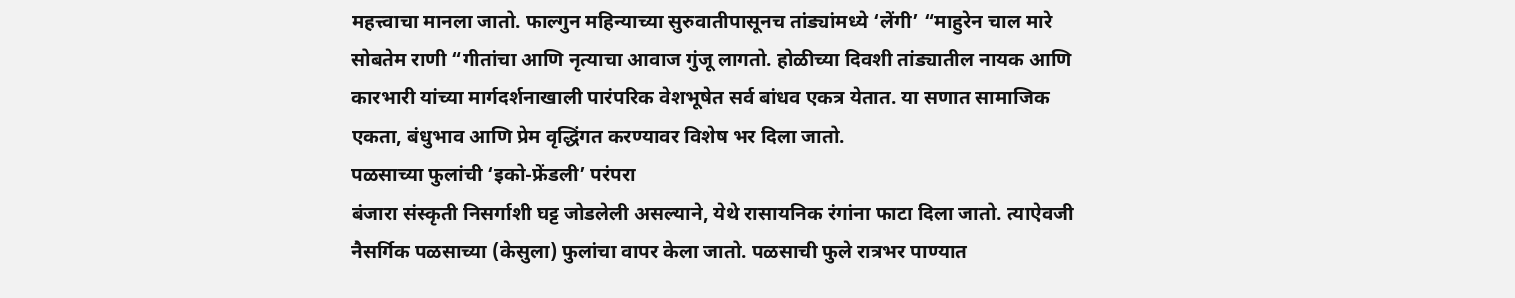महत्त्वाचा मानला जातो. फाल्गुन महिन्याच्या सुरुवातीपासूनच तांड्यांमध्ये ‘लेंगी’ “माहुरेन चाल मारे सोबतेम राणी “गीतांचा आणि नृत्याचा आवाज गुंजू लागतो. होळीच्या दिवशी तांड्यातील नायक आणि कारभारी यांच्या मार्गदर्शनाखाली पारंपरिक वेशभूषेत सर्व बांधव एकत्र येतात. या सणात सामाजिक एकता, बंधुभाव आणि प्रेम वृद्धिंगत करण्यावर विशेष भर दिला जातो.
पळसाच्या फुलांची ‘इको-फ्रेंडली’ परंपरा
बंजारा संस्कृती निसर्गाशी घट्ट जोडलेली असल्याने, येथे रासायनिक रंगांना फाटा दिला जातो. त्याऐवजी नैसर्गिक पळसाच्या (केसुला) फुलांचा वापर केला जातो. पळसाची फुले रात्रभर पाण्यात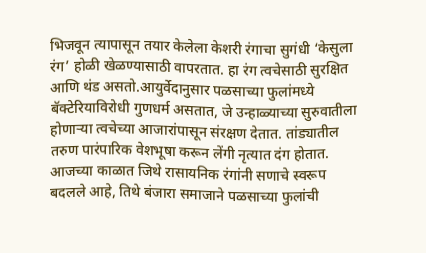भिजवून त्यापासून तयार केलेला केशरी रंगाचा सुगंधी ‘केसुला रंग’ होळी खेळण्यासाठी वापरतात. हा रंग त्वचेसाठी सुरक्षित आणि थंड असतो.आयुर्वेदानुसार पळसाच्या फुलांमध्ये बॅक्टेरियाविरोधी गुणधर्म असतात, जे उन्हाळ्याच्या सुरुवातीला होणाऱ्या त्वचेच्या आजारांपासून संरक्षण देतात. तांड्यातील तरुण पारंपारिक वेशभूषा करून लेंगी नृत्यात दंग होतात. आजच्या काळात जिथे रासायनिक रंगांनी सणाचे स्वरूप बदलले आहे, तिथे बंजारा समाजाने पळसाच्या फुलांची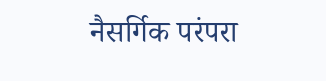नैसर्गिक परंपरा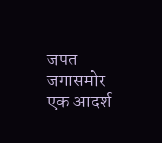जपत जगासमोर एक आदर्श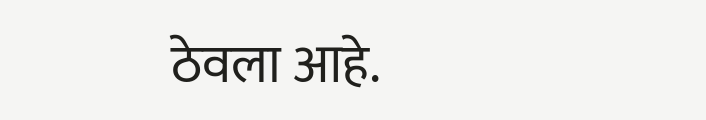ठेवला आहे.